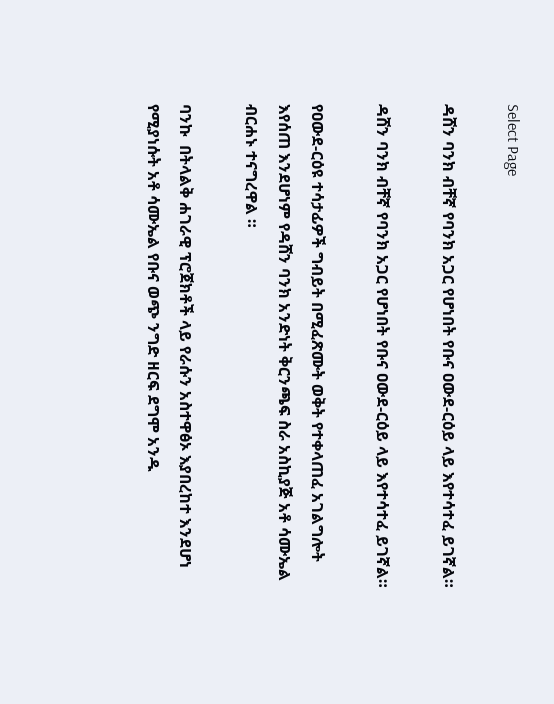Select Page

ዳሸን ባንክ ብቸኛ የባንክ አጋር የሆነበት የቡና ዐውደ-ርዕይ ላይ እየተሳተፈ ይገኛል።

ዳሸን ባንክ ብቸኛ የባንክ አጋር የሆነበት የቡና ዐውደ-ርዕይ ላይ እየተሳተፈ ይገኛል።

የዐውደ-ርዕዩ ተሳታፊዎች ግብይት በሚፈጽሙት ወቅት የተቀላጠፈ አገልግሎት እየሰጠ እንደሆነም የዳሸን ባንክ አንድነት ቅርንጫፍ ስራ አስኪያጅ አቶ ሳሙኤል ብርሐኑ ተናግረዋል ።

ባንኩ  በትላልቅ ሐገራዊ ፕሮጀክቶች ላይ የራሱን አስተዋፅኦ እያበረከተ እንደሆነ የሚያነሱት አቶ ሳሙኤል የቡና ወጭ ንግድ ዘርፍ ደግሞ አንዱ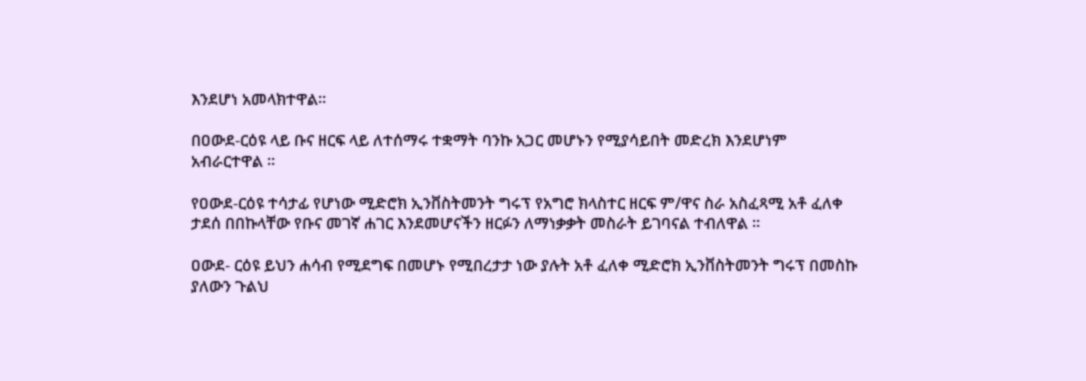እንደሆነ አመላክተዋል።

በዐውደ-ርዕዩ ላይ ቡና ዘርፍ ላይ ለተሰማሩ ተቋማት ባንኩ አጋር መሆኑን የሚያሳይበት መድረክ እንደሆነም አብራርተዋል ።

የዐውደ-ርዕዩ ተሳታፊ የሆነው ሚድሮክ ኢንቨስትመንት ግሩፕ የአግሮ ክላስተር ዘርፍ ም/ዋና ስራ አስፈጻሚ አቶ ፈለቀ ታደሰ በበኩላቸው የቡና መገኛ ሐገር እንደመሆናችን ዘርፉን ለማነቃቃት መስራት ይገባናል ተብለዋል ።

ዐውደ- ርዕዩ ይህን ሐሳብ የሚደግፍ በመሆኑ የሚበረታታ ነው ያሉት አቶ ፈለቀ ሚድሮክ ኢንቨስትመንት ግሩፕ በመስኩ ያለውን ጉልህ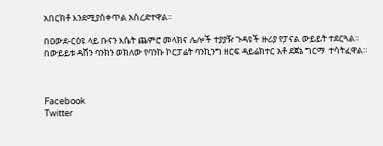አበርክቶ እንደሚያስቀጥል አስረድተዋል።

በዐውደ-ርዕዩ ላይ ቡናን እሴት ጨምሮ መላክና ሌሎች ተያያዥ ጉዳዩች ዙሪያ የፓናል ውይይት ተደርጓል። በውይይቱ ዳሸን ባንክን ወክለው የባንኩ ኮርፓሬት ባንኪንግ ዘርፍ ዳይሬክተር አቶ ደጀኔ ግርማ  ተሳትፈዋል።



Facebook
Twitter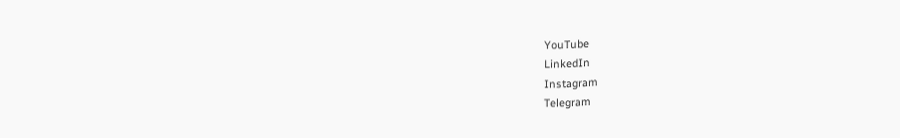YouTube
LinkedIn
Instagram
Telegram